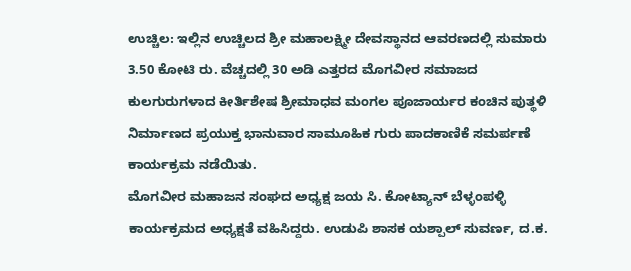ಉಚ್ಚಿಲ: ಇಲ್ಲಿನ ಉಚ್ಚಿಲದ ಶ್ರೀ ಮಹಾಲಕ್ಷ್ಮೀ ದೇವಸ್ಥಾನದ ಆವರಣದಲ್ಲಿ ಸುಮಾರು 3.50 ಕೋಟಿ ರು. ವೆಚ್ಚದಲ್ಲಿ 30 ಅಡಿ ಎತ್ತರದ ಮೊಗವೀರ ಸಮಾಜದ ಕುಲಗುರುಗಳಾದ ಕೀರ್ತಿಶೇಷ ಶ್ರೀಮಾಧವ ಮಂಗಲ ಪೂಜಾರ್ಯರ ಕಂಚಿನ ಪುತ್ಥಳಿ ನಿರ್ಮಾಣದ ಪ್ರಯುಕ್ತ ಭಾನುವಾರ ಸಾಮೂಹಿಕ ಗುರು ಪಾದಕಾಣಿಕೆ ಸಮರ್ಪಣೆ ಕಾರ್ಯಕ್ರಮ ನಡೆಯಿತು.
ಮೊಗವೀರ ಮಹಾಜನ ಸಂಘದ ಅಧ್ಯಕ್ಷ ಜಯ ಸಿ. ಕೋಟ್ಯಾನ್ ಬೆಳ್ಳಂಪಳ್ಳಿ ಕಾರ್ಯಕ್ರಮದ ಅಧ್ಯಕ್ಷತೆ ವಹಿಸಿದ್ದರು. ಉಡುಪಿ ಶಾಸಕ ಯಶ್ಪಾಲ್ ಸುವರ್ಣ, ದ.ಕ.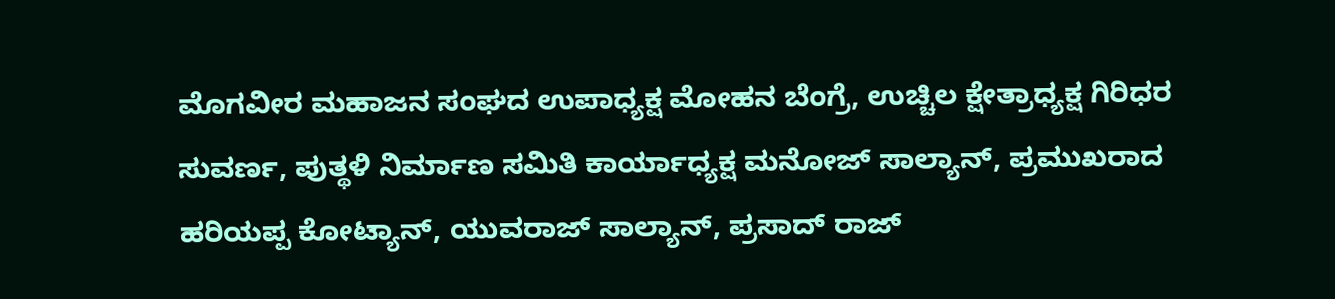ಮೊಗವೀರ ಮಹಾಜನ ಸಂಘದ ಉಪಾಧ್ಯಕ್ಷ ಮೋಹನ ಬೆಂಗ್ರೆ, ಉಚ್ಚಿಲ ಕ್ಷೇತ್ರಾಧ್ಯಕ್ಷ ಗಿರಿಧರ ಸುವರ್ಣ, ಪುತ್ಥಳಿ ನಿರ್ಮಾಣ ಸಮಿತಿ ಕಾರ್ಯಾಧ್ಯಕ್ಷ ಮನೋಜ್ ಸಾಲ್ಯಾನ್, ಪ್ರಮುಖರಾದ ಹರಿಯಪ್ಪ ಕೋಟ್ಯಾನ್, ಯುವರಾಜ್ ಸಾಲ್ಯಾನ್, ಪ್ರಸಾದ್ ರಾಜ್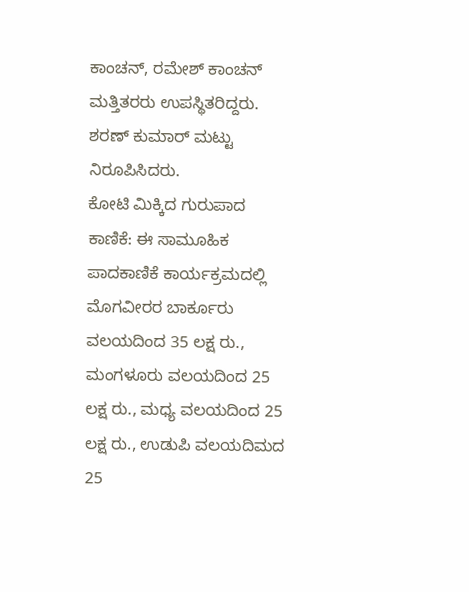ಕಾಂಚನ್, ರಮೇಶ್ ಕಾಂಚನ್ ಮತ್ತಿತರರು ಉಪಸ್ಥಿತರಿದ್ದರು. ಶರಣ್ ಕುಮಾರ್ ಮಟ್ಟು ನಿರೂಪಿಸಿದರು.
ಕೋಟಿ ಮಿಕ್ಕಿದ ಗುರುಪಾದ ಕಾಣಿಕೆ: ಈ ಸಾಮೂಹಿಕ ಪಾದಕಾಣಿಕೆ ಕಾರ್ಯಕ್ರಮದಲ್ಲಿ ಮೊಗವೀರರ ಬಾರ್ಕೂರು ವಲಯದಿಂದ 35 ಲಕ್ಷ ರು., ಮಂಗಳೂರು ವಲಯದಿಂದ 25 ಲಕ್ಷ ರು., ಮಧ್ಯ ವಲಯದಿಂದ 25 ಲಕ್ಷ ರು., ಉಡುಪಿ ವಲಯದಿಮದ 25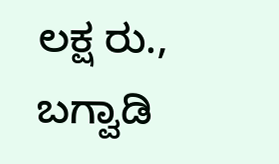ಲಕ್ಷ ರು., ಬಗ್ವಾಡಿ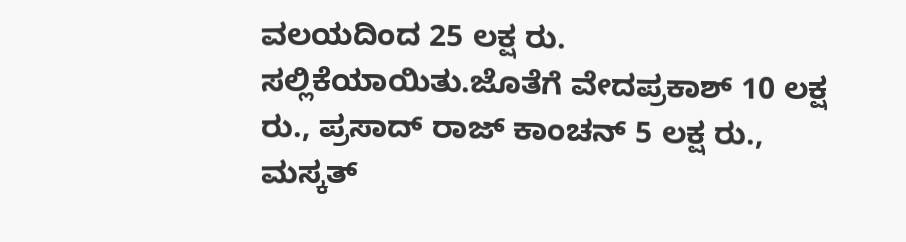ವಲಯದಿಂದ 25 ಲಕ್ಷ ರು. ಸಲ್ಲಿಕೆಯಾಯಿತು.ಜೊತೆಗೆ ವೇದಪ್ರಕಾಶ್ 10 ಲಕ್ಷ ರು., ಪ್ರಸಾದ್ ರಾಜ್ ಕಾಂಚನ್ 5 ಲಕ್ಷ ರು., ಮಸ್ಕತ್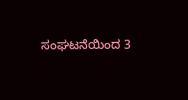ಸಂಘಟನೆಯಿಂದ 3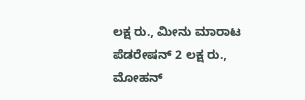ಲಕ್ಷ ರು., ಮೀನು ಮಾರಾಟ ಪೆಡರೇಷನ್ 2 ಲಕ್ಷ ರು., ಮೋಹನ್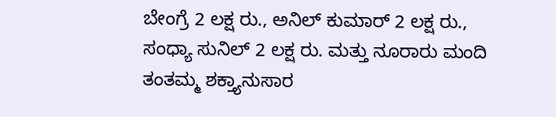ಬೇಂಗ್ರೆ 2 ಲಕ್ಷ ರು., ಅನಿಲ್ ಕುಮಾರ್ 2 ಲಕ್ಷ ರು., ಸಂಧ್ಯಾ ಸುನಿಲ್ 2 ಲಕ್ಷ ರು. ಮತ್ತು ನೂರಾರು ಮಂದಿ ತಂತಮ್ಮ ಶಕ್ತ್ಯಾನುಸಾರ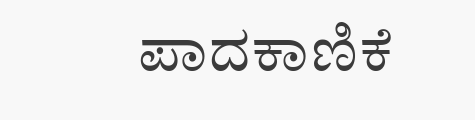ಪಾದಕಾಣಿಕೆ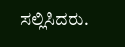ಸಲ್ಲಿಸಿದರು.